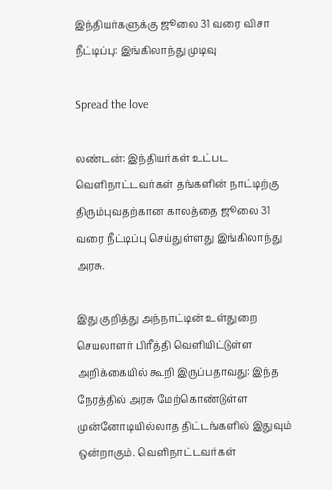இந்தியர்களுக்கு ஜூலை 31 வரை விசா நீட்டிப்பு: இங்கிலாந்து முடிவு

Spread the love

லண்டன்: இந்தியர்கள் உட்பட வெளிநாட்டவர்கள் தங்களின் நாட்டிற்கு திரும்புவதற்கான காலத்தை ஜூலை 31 வரை நீட்டிப்பு செய்துள்ளது இங்கிலாந்து அரசு.

இது குறித்து அந்நாட்டின் உள்துறை செயலாளர் பிரீத்தி வெளியிட்டுள்ள அறிக்கையில் கூறி இருப்பதாவது: இந்த நேரத்தில் அரசு மேற்கொண்டுள்ள முன்னோடியில்லாத திட்டங்களில் இதுவும் ஒன்றாகும். வெளிநாட்டவர்கள்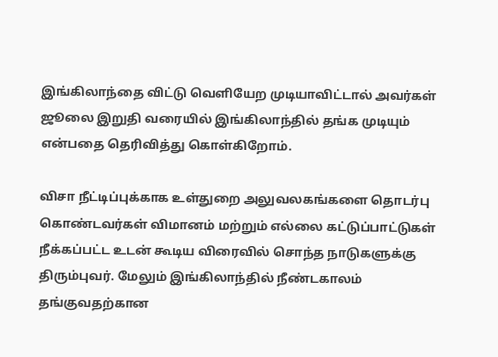இங்கிலாந்தை விட்டு வெளியேற முடியாவிட்டால் அவர்கள் ஜூலை இறுதி வரையில் இங்கிலாந்தில் தங்க முடியும் என்பதை தெரிவித்து கொள்கிறோம்.

விசா நீட்டிப்புக்காக உள்துறை அலுவலகங்களை தொடர்பு கொண்டவர்கள் விமானம் மற்றும் எல்லை கட்டுப்பாட்டுகள் நீக்கப்பட்ட உடன் கூடிய விரைவில் சொந்த நாடுகளுக்கு திரும்புவர். மேலும் இங்கிலாந்தில் நீண்டகாலம் தங்குவதற்கான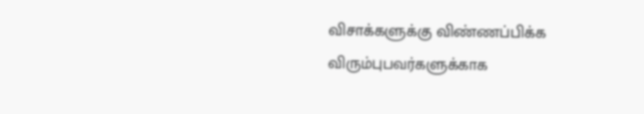விசாக்களுக்கு விண்ணப்பிக்க விரும்புபவர்களுக்காக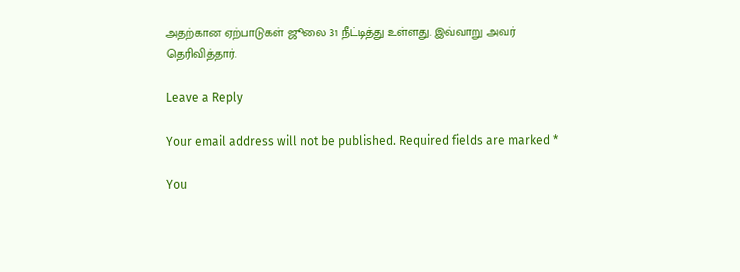அதற்கான ஏற்பாடுகள் ஜூலை 31 நீட்டித்து உள்ளது. இவ்வாறு அவர் தெரிவித்தார்.

Leave a Reply

Your email address will not be published. Required fields are marked *

You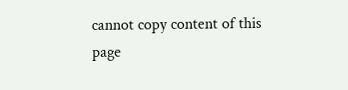cannot copy content of this page